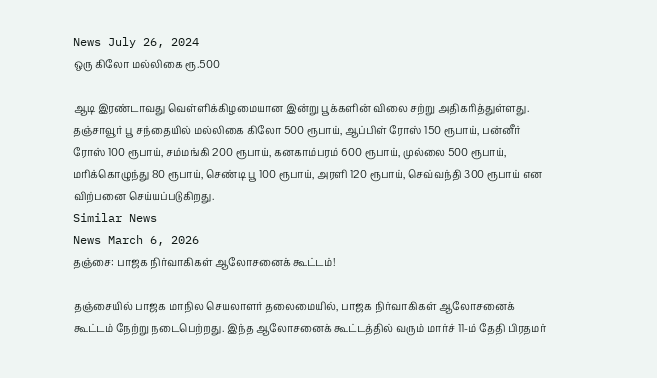News July 26, 2024
ஒரு கிலோ மல்லிகை ரூ.500

ஆடி இரண்டாவது வெள்ளிக்கிழமையான இன்று பூக்களின் விலை சற்று அதிகரித்துள்ளது. தஞ்சாவூர் பூ சந்தையில் மல்லிகை கிலோ 500 ரூபாய், ஆப்பிள் ரோஸ் 150 ரூபாய், பன்னீர் ரோஸ் 100 ரூபாய், சம்மங்கி 200 ரூபாய், கனகாம்பரம் 600 ரூபாய், முல்லை 500 ரூபாய், மரிக்கொழுந்து 80 ரூபாய், செண்டி பூ 100 ரூபாய், அரளி 120 ரூபாய், செவ்வந்தி 300 ரூபாய் என விற்பனை செய்யப்படுகிறது.
Similar News
News March 6, 2026
தஞ்சை: பாஜக நிர்வாகிகள் ஆலோசனைக் கூட்டம்!

தஞ்சையில் பாஜக மாநில செயலாளர் தலைமையில், பாஜக நிர்வாகிகள் ஆலோசனைக் கூட்டம் நேற்று நடைபெற்றது. இந்த ஆலோசனைக் கூட்டத்தில் வரும் மார்ச் 11-ம் தேதி பிரதமர்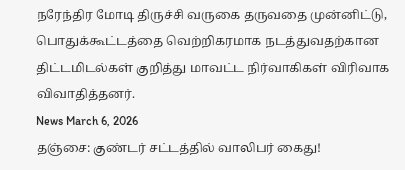நரேந்திர மோடி திருச்சி வருகை தருவதை முன்னிட்டு, பொதுக்கூட்டத்தை வெற்றிகரமாக நடத்துவதற்கான திட்டமிடல்கள் குறித்து மாவட்ட நிர்வாகிகள் விரிவாக விவாதித்தனர்.
News March 6, 2026
தஞ்சை: குண்டர் சட்டத்தில் வாலிபர் கைது!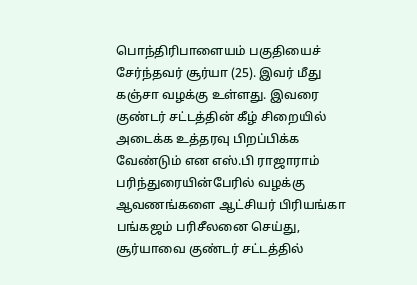பொந்திரிபாளையம் பகுதியைச் சேர்ந்தவர் சூர்யா (25). இவர் மீது கஞ்சா வழக்கு உள்ளது. இவரை குண்டர் சட்டத்தின் கீழ் சிறையில் அடைக்க உத்தரவு பிறப்பிக்க வேண்டும் என எஸ்.பி ராஜாராம் பரிந்துரையின்பேரில் வழக்கு ஆவணங்களை ஆட்சியர் பிரியங்கா பங்கஜம் பரிசீலனை செய்து, சூர்யாவை குண்டர் சட்டத்தில்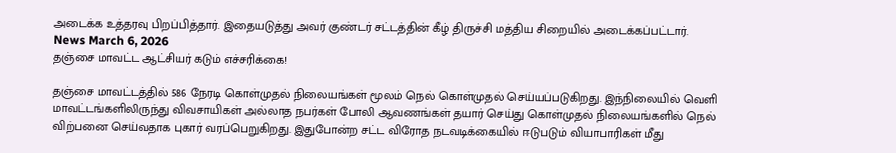அடைக்க உத்தரவு பிறப்பித்தார். இதையடுத்து அவர் குண்டர் சட்டத்தின் கீழ் திருச்சி மத்திய சிறையில் அடைக்கப்பட்டார்.
News March 6, 2026
தஞ்சை மாவட்ட ஆட்சியர் கடும் எச்சரிக்கை!

தஞ்சை மாவட்டத்தில் 586 நேரடி கொள்முதல் நிலையங்கள் மூலம் நெல் கொள்முதல் செய்யப்படுகிறது. இந்நிலையில் வெளி மாவட்டங்களிலிருந்து விவசாயிகள் அல்லாத நபர்கள் போலி ஆவணங்கள் தயார் செய்து கொள்முதல் நிலையங்களில் நெல் விற்பனை செய்வதாக புகார் வரப்பெறுகிறது. இதுபோன்ற சட்ட விரோத நடவடிக்கையில் ஈடுபடும் வியாபாரிகள் மீது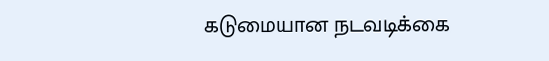கடுமையான நடவடிக்கை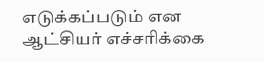எடுக்கப்படும் என ஆட்சியர் எச்சரிக்கை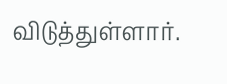விடுத்துள்ளார்.